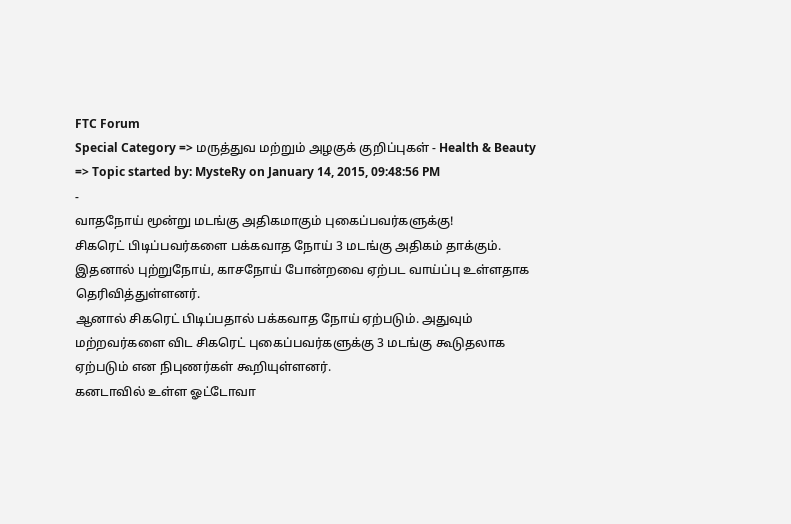FTC Forum
Special Category => மருத்துவ மற்றும் அழகுக் குறிப்புகள் - Health & Beauty => Topic started by: MysteRy on January 14, 2015, 09:48:56 PM
-
வாதநோய் மூன்று மடங்கு அதிகமாகும் புகைப்பவர்களுக்கு!
சிகரெட் பிடிப்பவர்களை பக்கவாத நோய் 3 மடங்கு அதிகம் தாக்கும். இதனால் புற்றுநோய், காசநோய் போன்றவை ஏற்பட வாய்ப்பு உள்ளதாக தெரிவித்துள்ளனர்.
ஆனால் சிகரெட் பிடிப்பதால் பக்கவாத நோய் ஏற்படும். அதுவும் மற்றவர்களை விட சிகரெட் புகைப்பவர்களுக்கு 3 மடங்கு கூடுதலாக ஏற்படும் என நிபுணர்கள் கூறியுள்ளனர்.
கனடாவில் உள்ள ஓட்டோவா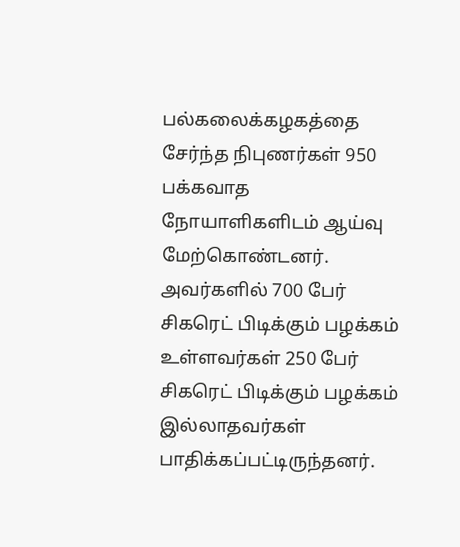பல்கலைக்கழகத்தை சேர்ந்த நிபுணர்கள் 950 பக்கவாத நோயாளிகளிடம் ஆய்வு மேற்கொண்டனர். அவர்களில் 700 பேர் சிகரெட் பிடிக்கும் பழக்கம் உள்ளவர்கள் 250 பேர் சிகரெட் பிடிக்கும் பழக்கம் இல்லாதவர்கள் பாதிக்கப்பட்டிருந்தனர்.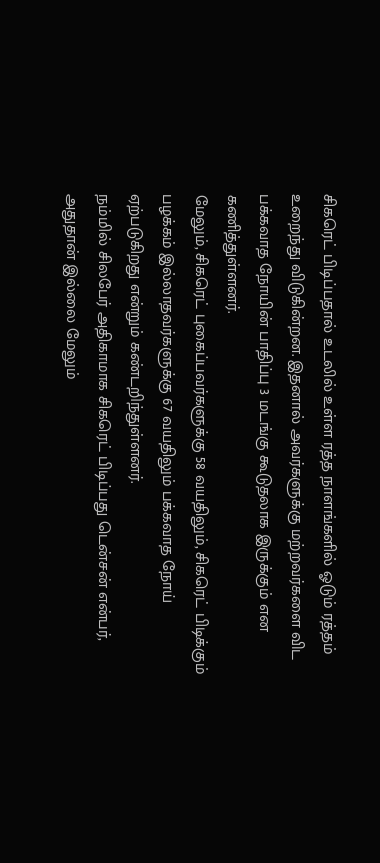சிகரெட் பிடிப்பதால் உடலில் உள்ள ரத்த நாளங்களில் ஓடும் ரத்தம் உறைந்து விடுகின்றன. இதனால் அவர்களுக்கு மற்றவர்களை விட பக்கவாத நோயின் பாதிப்பு 3 மடங்கு கூடுதலாக இருக்கும் என கணித்துள்ளனர்.
மேலும், சிகரெட் புகைப்பவர்களுக்கு 58 வயதிலும், சிகரெட் பிடிக்கும் பழக்கம் இல்லாதவர்களுக்கு 67 வயதிலும் பக்கவாத நோய் ஏற்படுகிறது என்றும் கண்டறிந்துள்ளனர்.
நம்மில் சிலபேர் அதிகாமாக சிகரெட் பிடிப்பது டென்சன் என்பர், அதுதான் இல்லை மேலும்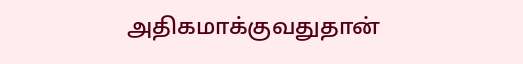அதிகமாக்குவதுதான்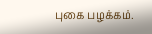புகை பழக்கம்.